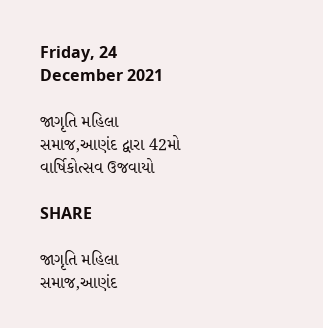Friday, 24 December 2021

જાગૃતિ મહિલા સમાજ,આણંદ દ્વારા 42મો વાર્ષિકોત્સવ ઉજવાયો

SHARE

જાગૃતિ મહિલા સમાજ,આણંદ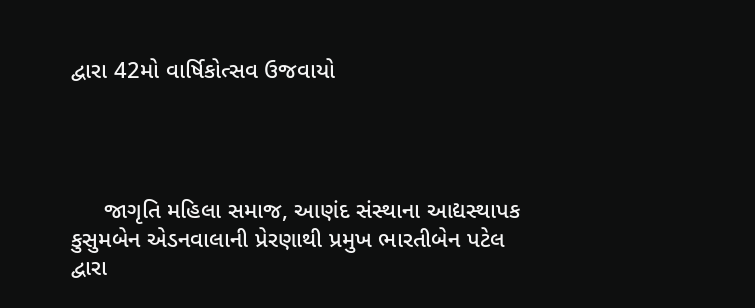દ્વારા 42મો વાર્ષિકોત્સવ ઉજવાયો




     જાગૃતિ મહિલા સમાજ, આણંદ સંસ્થાના આદ્યસ્થાપક કુસુમબેન એડનવાલાની પ્રેરણાથી પ્રમુખ ભારતીબેન પટેલ દ્વારા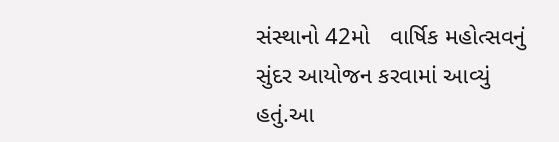સંસ્થાનો 42મો   વાર્ષિક મહોત્સવનું સુંદર આયોજન કરવામાં આવ્યું હતું.આ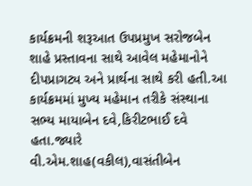કાર્યક્રમની શરૂઆત ઉપપ્રમુખ સરોજબેન શાહે પ્રસ્તાવના સાથે આવેલ મહેમાનોને દીપપ્રાગટ્ય અને પ્રાર્થના સાથે કરી હતી.આ કાર્યક્રમમાં મુખ્ય મહેમાન તરીકે સંસ્થાના સભ્ય માયાબેન દવે,કિરીટભાઈ દવે હતા.જ્યારે વી.એમ.શાહ(વકીલ),વાસંતીબેન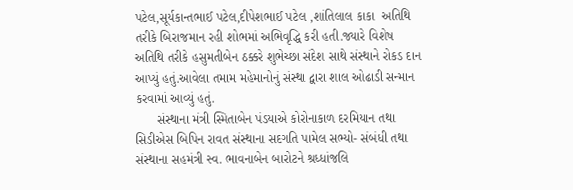પટેલ,સૂર્યકાન્તભાઈ પટેલ,દીપેશભાઈ પટેલ ,શાંતિલાલ કાકા  અતિથિ તરીકે બિરાજમાન રહી શોભમાં અભિવૃદ્ધિ કરી હતી.જ્યારે વિશેષ અતિથિ તરીકે હસુમતીબેન ઠક્કરે શુભેચ્છા સંદેશ સાથે સંસ્થાને રોકડ દાન આપ્યું હતું.આવેલા તમામ મહેમાનોનું સંસ્થા દ્વારા શાલ ઓઢાડી સન્માન કરવામાં આવ્યું હતું.
      સંસ્થાના મંત્રી સ્મિતાબેન પંડયાએ કોરોનાકાળ દરમિયાન તથા સિડીએસ બિપિન રાવત સંસ્થાના સદગતિ પામેલ સભ્યો- સંબંધી તથા સંસ્થાના સહમંત્રી સ્વ. ભાવનાબેન બારોટને શ્રધ્ધાંજલિ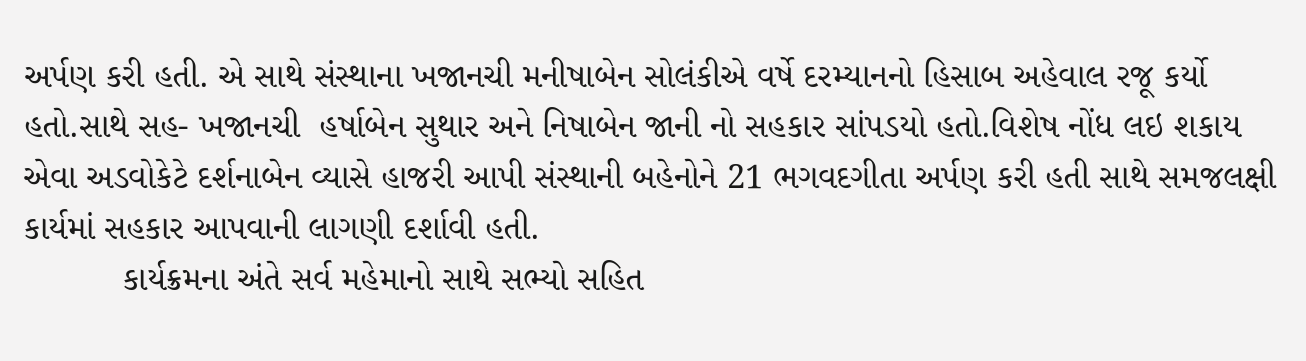અર્પણ કરી હતી. એ સાથે સંસ્થાના ખજાનચી મનીષાબેન સોલંકીએ વર્ષે દરમ્યાનનો હિસાબ અહેવાલ રજૂ કર્યો હતો.સાથે સહ- ખજાનચી  હર્ષાબેન સુથાર અને નિષાબેન જાની નો સહકાર સાંપડયો હતો.વિશેષ નોંધ લઇ શકાય એવા અડવોકેટે દર્શનાબેન વ્યાસે હાજરી આપી સંસ્થાની બહેનોને 21 ભગવદગીતા અર્પણ કરી હતી સાથે સમજલક્ષી કાર્યમાં સહકાર આપવાની લાગણી દર્શાવી હતી.
          કાર્યક્રમના અંતે સર્વ મહેમાનો સાથે સભ્યો સહિત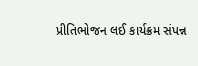પ્રીતિભોજન લઈ કાર્યક્રમ સંપન્ન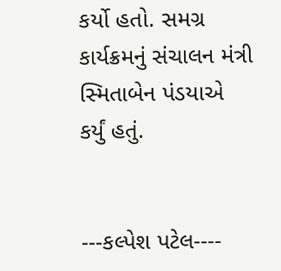કર્યો હતો. સમગ્ર કાર્યક્રમનું સંચાલન મંત્રી સ્મિતાબેન પંડયાએ કર્યું હતું.


---કલ્પેશ પટેલ----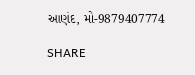આણંદ, મો-9879407774

SHARE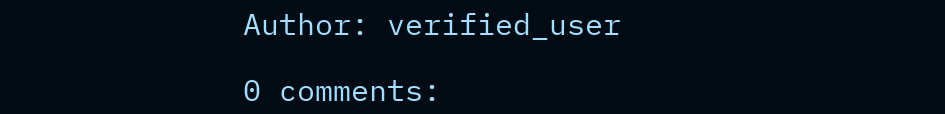Author: verified_user

0 comments: